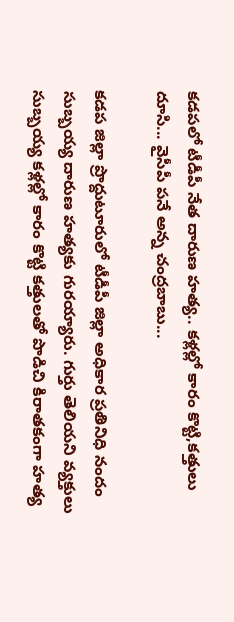కడపలో టీడీపీ నేత దారుణ హత్య.. కళ్లల్లో కారం కొట్టి,కత్తులు దూసి... వైసీపీ పనే అన్న చంద్రబాబు...

కడప జిల్లా ప్రొద్దుటూరులో టీడీపీ జిల్లా అధికార ప్రతినిధి నందం సుబ్బయ్య దారుణ హత్యకు గురయ్యారు. గుర్తు తెలియని వ్యక్తులు సుబ్బయ్య కళ్లల్లో కారం కొట్టి కత్తులతో పొడిచి కిరాతకంగా హత్య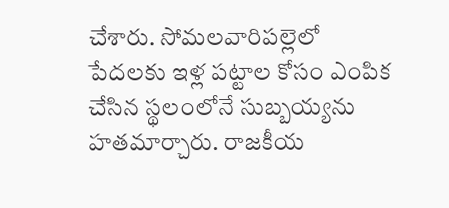చేశారు. సోమలవారిపల్లెలో పేదలకు ఇళ్ల పట్టాల కోసం ఎంపిక చేసిన స్థలంలోనే సుబ్బయ్యను హతమార్చారు. రాజకీయ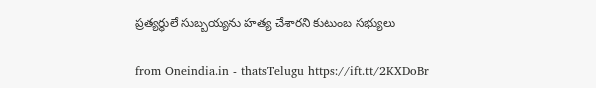ప్రత్యర్థులే సుబ్బయ్యను హత్య చేశారని కుటుంబ సభ్యులు

from Oneindia.in - thatsTelugu https://ift.tt/2KXDoBr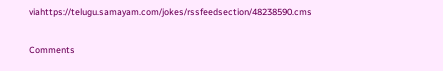viahttps://telugu.samayam.com/jokes/rssfeedsection/48238590.cms

Comments